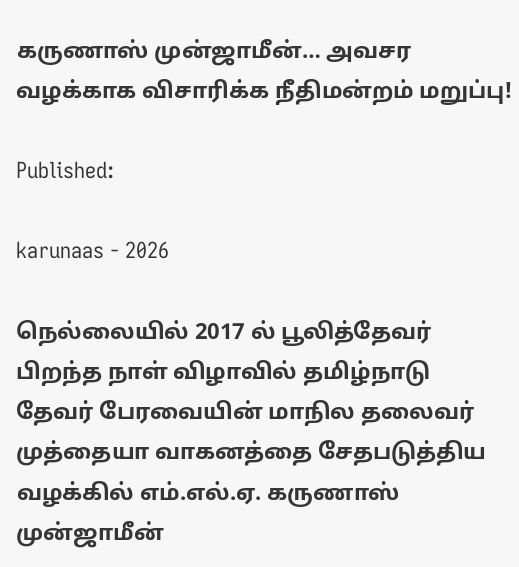கருணாஸ் முன்ஜாமீன்… அவசர வழக்காக விசாரிக்க நீதிமன்றம் மறுப்பு!

Published:

karunaas - 2026

நெல்லையில் 2017 ல் பூலித்தேவர் பிறந்த நாள் விழாவில் தமிழ்நாடு தேவர் பேரவையின் மாநில தலைவர் முத்தையா வாகனத்தை சேதபடுத்திய வழக்கில் எம்.எல்.ஏ. கருணாஸ் முன்ஜாமீன்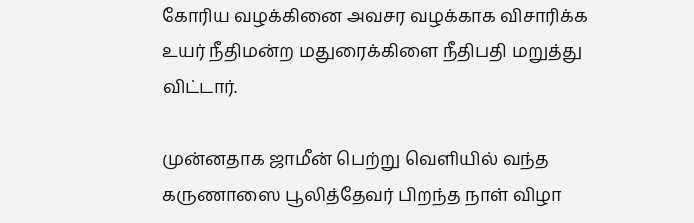கோரிய வழக்கினை அவசர வழக்காக விசாரிக்க உயர் நீதிமன்ற மதுரைக்கிளை நீதிபதி மறுத்து விட்டார்.

முன்னதாக ஜாமீன் பெற்று வெளியில் வந்த கருணாஸை பூலித்தேவர் பிறந்த நாள் விழா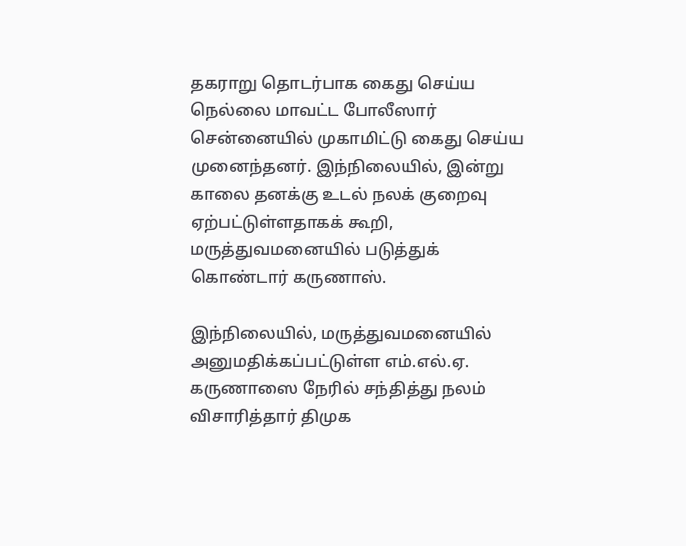தகராறு தொடர்பாக கைது செய்ய நெல்லை மாவட்ட போலீஸார் சென்னையில் முகாமிட்டு கைது செய்ய முனைந்தனர். இந்நிலையில், இன்று காலை தனக்கு உடல் நலக் குறைவு ஏற்பட்டுள்ளதாகக் கூறி, மருத்துவமனையில் படுத்துக் கொண்டார் கருணாஸ்.

இந்நிலையில், மருத்துவமனையில் அனுமதிக்கப்பட்டுள்ள எம்.எல்.ஏ. கருணாஸை நேரில் சந்தித்து நலம் விசாரித்தார் திமுக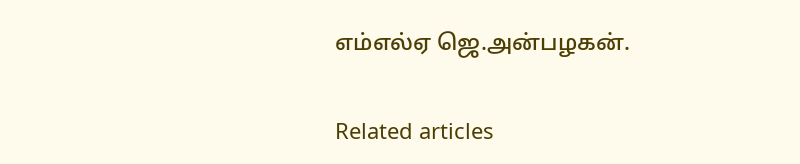எம்எல்ஏ ஜெ.அன்பழகன்.

Related articles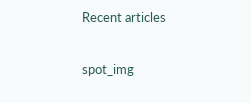Recent articles

spot_img